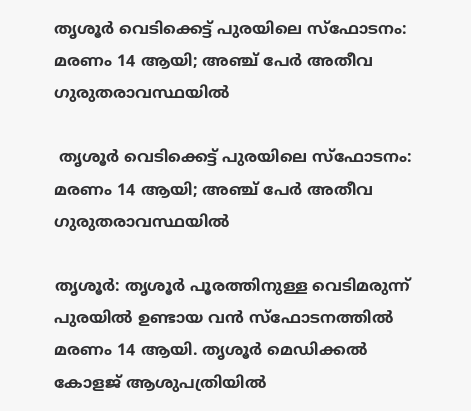തൃശൂര്‍ വെടിക്കെട്ട് പുരയിലെ സ്‌ഫോടനം: മരണം 14 ആയി; അഞ്ച് പേര്‍ അതീവ ഗുരുതരാവസ്ഥയില്‍

 തൃശൂര്‍ വെടിക്കെട്ട് പുരയിലെ സ്‌ഫോടനം: മരണം 14 ആയി; അഞ്ച് പേര്‍ അതീവ ഗുരുതരാവസ്ഥയില്‍

തൃശൂര്‍: തൃശൂര്‍ പൂരത്തിനുള്ള വെടിമരുന്ന് പുരയില്‍ ഉണ്ടായ വന്‍ സ്‌ഫോടനത്തില്‍ മരണം 14 ആയി. തൃശൂര്‍ മെഡിക്കല്‍ കോളജ് ആശുപത്രിയില്‍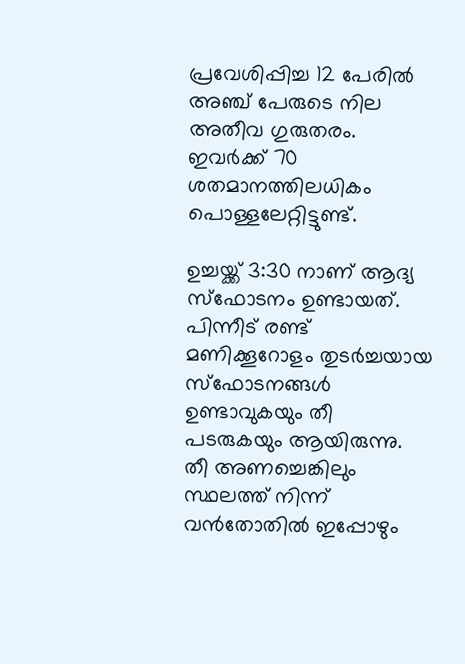പ്രവേശിപ്പിച്ച 12 പേരില്‍ അഞ്ച് പേരുടെ നില അതീവ ഗുരുതരം. ഇവര്‍ക്ക് 70 ശതമാനത്തിലധികം പൊള്ളലേറ്റിട്ടുണ്ട്.

ഉച്ചയ്ക്ക് 3:30 നാണ് ആദ്യ സ്‌ഫോടനം ഉണ്ടായത്. പിന്നീട് രണ്ട് മണിക്കൂറോളം തുടര്‍ച്ചയായ സ്‌ഫോടനങ്ങള്‍ ഉണ്ടാവുകയും തീ പടരുകയും ആയിരുന്നു. തീ അണച്ചെങ്കിലും സ്ഥലത്ത് നിന്ന് വന്‍തോതില്‍ ഇപ്പോഴും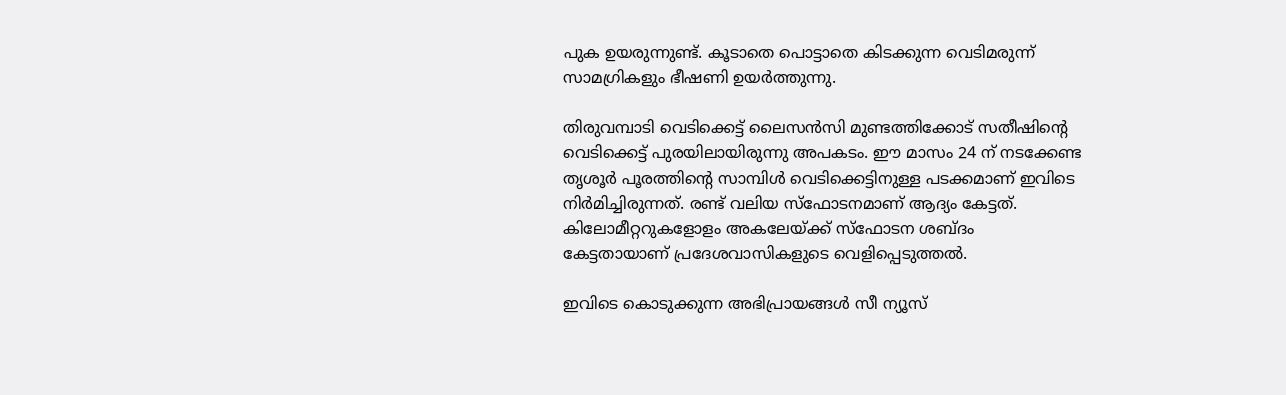പുക ഉയരുന്നുണ്ട്. കൂടാതെ പൊട്ടാതെ കിടക്കുന്ന വെടിമരുന്ന് സാമഗ്രികളും ഭീഷണി ഉയര്‍ത്തുന്നു.

തിരുവമ്പാടി വെടിക്കെട്ട് ലൈസന്‍സി മുണ്ടത്തിക്കോട് സതീഷിന്റെ വെടിക്കെട്ട് പുരയിലായിരുന്നു അപകടം. ഈ മാസം 24 ന് നടക്കേണ്ട തൃശൂര്‍ പൂരത്തിന്റെ സാമ്പിള്‍ വെടിക്കെട്ടിനുള്ള പടക്കമാണ് ഇവിടെ നിര്‍മിച്ചിരുന്നത്. രണ്ട് വലിയ സ്‌ഫോടനമാണ് ആദ്യം കേട്ടത്. കിലോമീറ്ററുകളോളം അകലേയ്ക്ക് സ്‌ഫോടന ശബ്ദം കേട്ടതായാണ് പ്രദേശവാസികളുടെ വെളിപ്പെടുത്തല്‍.

ഇവിടെ കൊടുക്കുന്ന അഭിപ്രായങ്ങള്‍ സീ ന്യൂസ്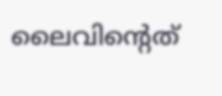ലൈവിന്റെത്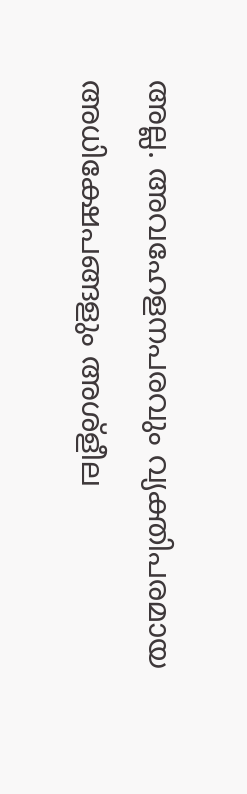അല്ല. അവഹേളനപരവും വ്യക്തിപരമായ അധിക്ഷേപങ്ങളും അശ്‌ളീല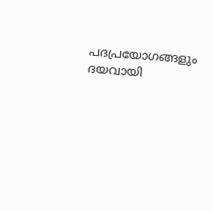പദപ്രയോഗങ്ങളും ദയവായി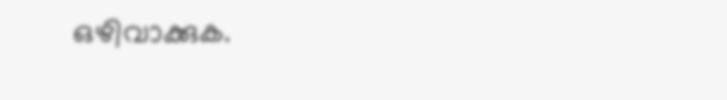ഒഴിവാക്കുക.